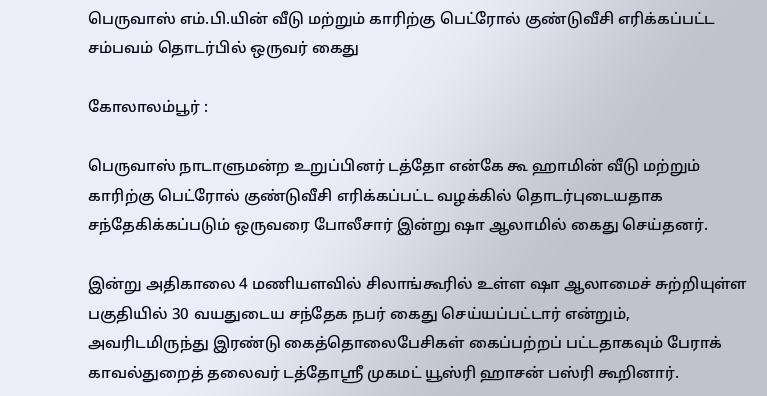பெருவாஸ் எம்.பி.யின் வீடு மற்றும் காரிற்கு பெட்ரோல் குண்டுவீசி எரிக்கப்பட்ட சம்பவம் தொடர்பில் ஒருவர் கைது

கோலாலம்பூர் :

பெருவாஸ் நாடாளுமன்ற உறுப்பினர் டத்தோ என்கே கூ ஹாமின் வீடு மற்றும் காரிற்கு பெட்ரோல் குண்டுவீசி எரிக்கப்பட்ட வழக்கில் தொடர்புடையதாக சந்தேகிக்கப்படும் ஒருவரை போலீசார் இன்று ஷா ஆலாமில் கைது செய்தனர்.

இன்று அதிகாலை 4 மணியளவில் சிலாங்கூரில் உள்ள ஷா ஆலாமைச் சுற்றியுள்ள பகுதியில் 30 வயதுடைய சந்தேக நபர் கைது செய்யப்பட்டார் என்றும், அவரிடமிருந்து இரண்டு கைத்தொலைபேசிகள் கைப்பற்றப் பட்டதாகவும் பேராக் காவல்துறைத் தலைவர் டத்தோஸ்ரீ முகமட் யூஸ்ரி ஹாசன் பஸ்ரி கூறினார்.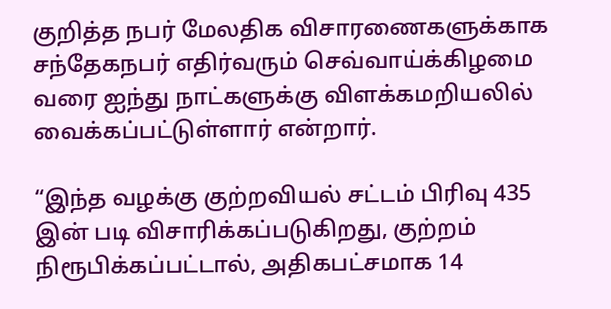குறித்த நபர் மேலதிக விசாரணைகளுக்காக சந்தேகநபர் எதிர்வரும் செவ்வாய்க்கிழமை வரை ஐந்து நாட்களுக்கு விளக்கமறியலில் வைக்கப்பட்டுள்ளார் என்றார்.

“இந்த வழக்கு குற்றவியல் சட்டம் பிரிவு 435 இன் படி விசாரிக்கப்படுகிறது, குற்றம் நிரூபிக்கப்பட்டால், அதிகபட்சமாக 14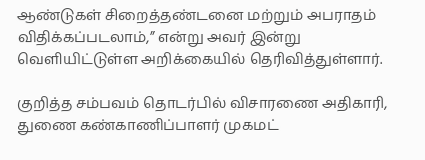ஆண்டுகள் சிறைத்தண்டனை மற்றும் அபராதம் விதிக்கப்படலாம்,” என்று அவர் இன்று வெளியிட்டுள்ள அறிக்கையில் தெரிவித்துள்ளார்.

குறித்த சம்பவம் தொடர்பில் விசாரணை அதிகாரி, துணை கண்காணிப்பாளர் முகமட்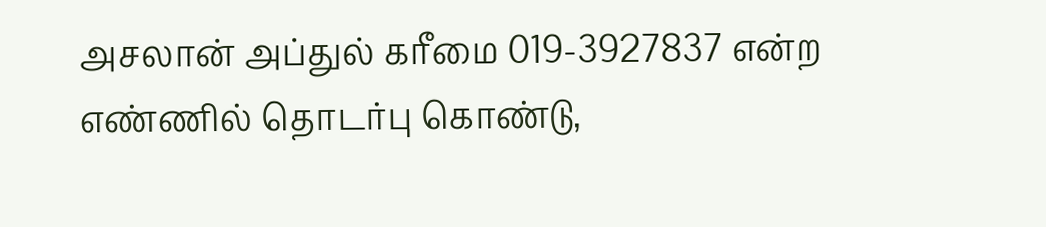அசலான் அப்துல் கரீமை 019-3927837 என்ற எண்ணில் தொடர்பு கொண்டு,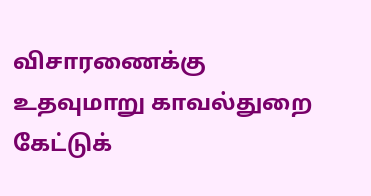விசாரணைக்கு உதவுமாறு காவல்துறை கேட்டுக்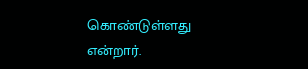கொண்டுள்ளது என்றார்.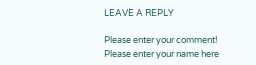LEAVE A REPLY

Please enter your comment!
Please enter your name here